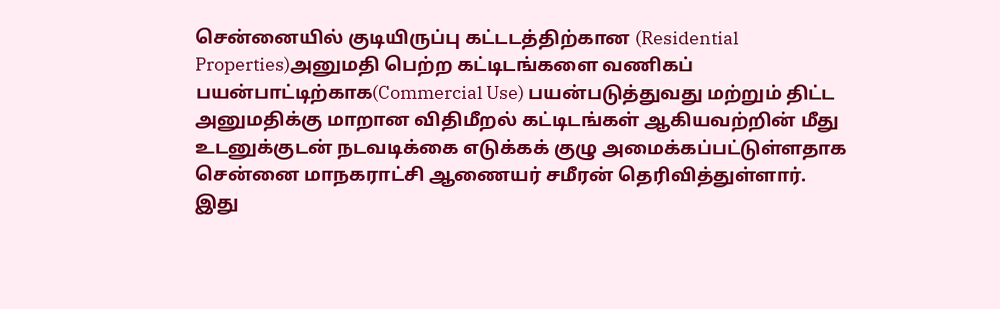சென்னையில் குடியிருப்பு கட்டடத்திற்கான (Residential Properties)அனுமதி பெற்ற கட்டிடங்களை வணிகப் பயன்பாட்டிற்காக(Commercial Use) பயன்படுத்துவது மற்றும் திட்ட அனுமதிக்கு மாறான விதிமீறல் கட்டிடங்கள் ஆகியவற்றின் மீது உடனுக்குடன் நடவடிக்கை எடுக்கக் குழு அமைக்கப்பட்டுள்ளதாக சென்னை மாநகராட்சி ஆணையர் சமீரன் தெரிவித்துள்ளார்.
இது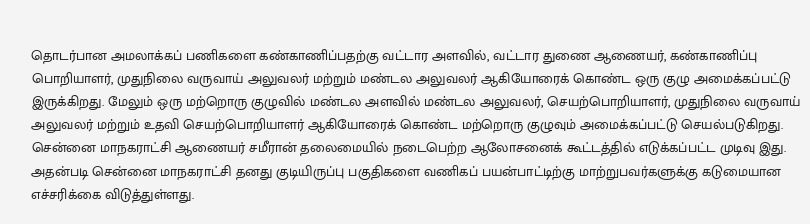தொடர்பான அமலாக்கப் பணிகளை கண்காணிப்பதற்கு வட்டார அளவில், வட்டார துணை ஆணையர், கண்காணிப்பு பொறியாளர், முதுநிலை வருவாய் அலுவலர் மற்றும் மண்டல அலுவலர் ஆகியோரைக் கொண்ட ஒரு குழு அமைக்கப்பட்டு இருக்கிறது. மேலும் ஒரு மற்றொரு குழுவில் மண்டல அளவில் மண்டல அலுவலர், செயற்பொறியாளர், முதுநிலை வருவாய் அலுவலர் மற்றும் உதவி செயற்பொறியாளர் ஆகியோரைக் கொண்ட மற்றொரு குழுவும் அமைக்கப்பட்டு செயல்படுகிறது.
சென்னை மாநகராட்சி ஆணையர் சமீரான் தலைமையில் நடைபெற்ற ஆலோசனைக் கூட்டத்தில் எடுக்கப்பட்ட முடிவு இது. அதன்படி சென்னை மாநகராட்சி தனது குடியிருப்பு பகுதிகளை வணிகப் பயன்பாட்டிற்கு மாற்றுபவர்களுக்கு கடுமையான எச்சரிக்கை விடுத்துள்ளது.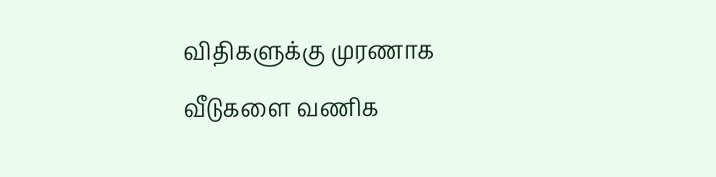விதிகளுக்கு முரணாக வீடுகளை வணிக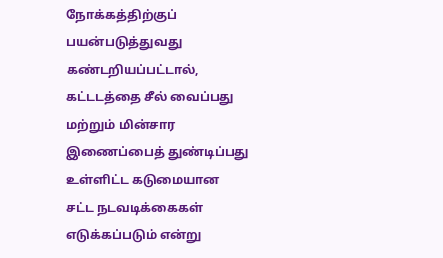நோக்கத்திற்குப் பயன்படுத்துவது கண்டறியப்பட்டால், கட்டடத்தை சீல் வைப்பது மற்றும் மின்சார இணைப்பைத் துண்டிப்பது உள்ளிட்ட கடுமையான சட்ட நடவடிக்கைகள் எடுக்கப்படும் என்று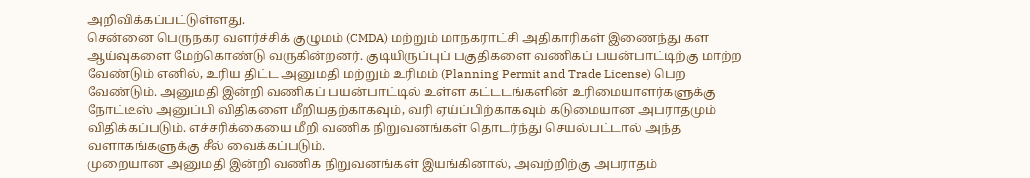அறிவிக்கப்பட்டுள்ளது.
சென்னை பெருநகர வளர்ச்சிக் குழுமம் (CMDA) மற்றும் மாநகராட்சி அதிகாரிகள் இணைந்து கள ஆய்வுகளை மேற்கொண்டு வருகின்றனர். குடியிருப்புப் பகுதிகளை வணிகப் பயன்பாட்டிற்கு மாற்ற வேண்டும் எனில், உரிய திட்ட அனுமதி மற்றும் உரிமம் (Planning Permit and Trade License) பெற வேண்டும். அனுமதி இன்றி வணிகப் பயன்பாட்டில் உள்ள கட்டடங்களின் உரிமையாளர்களுக்கு நோட்டீஸ் அனுப்பி விதிகளை மீறியதற்காகவும், வரி ஏய்ப்பிற்காகவும் கடுமையான அபராதமும் விதிக்கப்படும். எச்சரிக்கையை மீறி வணிக நிறுவனங்கள் தொடர்ந்து செயல்பட்டால் அந்த வளாகங்களுக்கு சீல் வைக்கப்படும்.
முறையான அனுமதி இன்றி வணிக நிறுவனங்கள் இயங்கினால், அவற்றிற்கு அபராதம்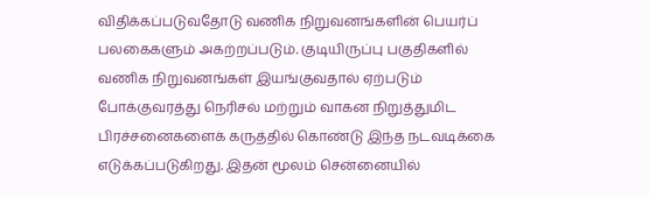விதிக்கப்படுவதோடு வணிக நிறுவனங்களின் பெயர்ப் பலகைகளும் அகற்றப்படும். குடியிருப்பு பகுதிகளில் வணிக நிறுவனங்கள் இயங்குவதால் ஏற்படும் போக்குவரத்து நெரிசல் மற்றும் வாகன நிறுத்துமிட பிரச்சனைகளைக் கருத்தில் கொண்டு இந்த நடவடிக்கை எடுக்கப்படுகிறது. இதன் மூலம் சென்னையில்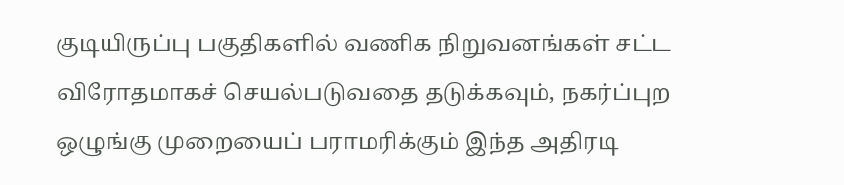குடியிருப்பு பகுதிகளில் வணிக நிறுவனங்கள் சட்ட விரோதமாகச் செயல்படுவதை தடுக்கவும், நகர்ப்புற ஒழுங்கு முறையைப் பராமரிக்கும் இந்த அதிரடி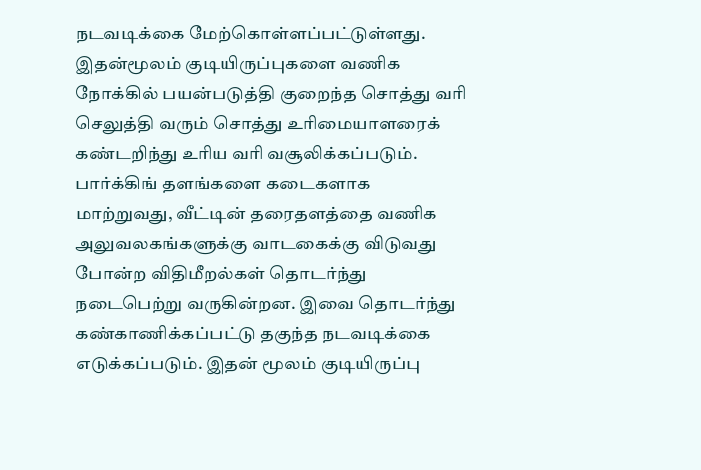நடவடிக்கை மேற்கொள்ளப்பட்டுள்ளது.
இதன்மூலம் குடியிருப்புகளை வணிக நோக்கில் பயன்படுத்தி குறைந்த சொத்து வரி செலுத்தி வரும் சொத்து உரிமையாளரைக் கண்டறிந்து உரிய வரி வசூலிக்கப்படும். பார்க்கிங் தளங்களை கடைகளாக மாற்றுவது, வீட்டின் தரைதளத்தை வணிக அலுவலகங்களுக்கு வாடகைக்கு விடுவது போன்ற விதிமீறல்கள் தொடர்ந்து நடைபெற்று வருகின்றன. இவை தொடர்ந்து கண்காணிக்கப்பட்டு தகுந்த நடவடிக்கை எடுக்கப்படும். இதன் மூலம் குடியிருப்பு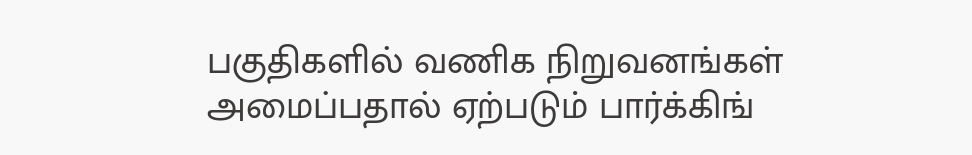பகுதிகளில் வணிக நிறுவனங்கள் அமைப்பதால் ஏற்படும் பார்க்கிங்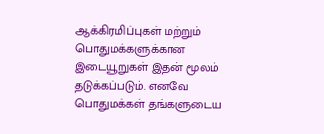ஆக்கிரமிப்புகள் மற்றும் பொதுமக்களுக்கான இடையூறுகள் இதன் மூலம் தடுக்கப்படும். எனவே பொதுமக்கள் தங்களுடைய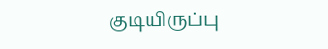குடியிருப்பு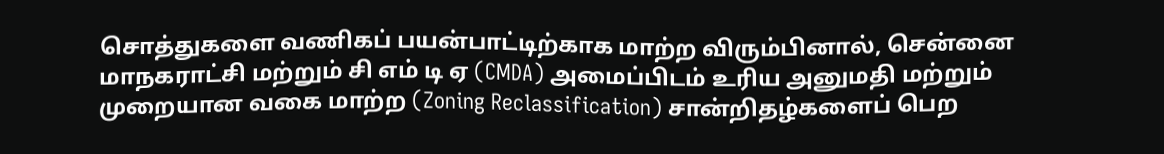சொத்துகளை வணிகப் பயன்பாட்டிற்காக மாற்ற விரும்பினால், சென்னை மாநகராட்சி மற்றும் சி எம் டி ஏ (CMDA) அமைப்பிடம் உரிய அனுமதி மற்றும் முறையான வகை மாற்ற (Zoning Reclassification) சான்றிதழ்களைப் பெற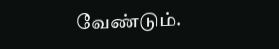வேண்டும்.